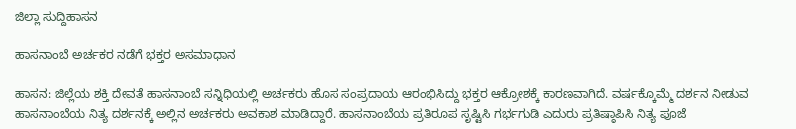ಜಿಲ್ಲಾ ಸುದ್ದಿಹಾಸನ

ಹಾಸನಾಂಬೆ ಅರ್ಚಕರ ನಡೆಗೆ ಭಕ್ತರ ಅಸಮಾಧಾನ

ಹಾಸನ: ಜಿಲ್ಲೆಯ ಶಕ್ತಿ ದೇವತೆ ಹಾಸನಾಂಬೆ ಸನ್ನಿಧಿಯಲ್ಲಿ ಅರ್ಚಕರು ಹೊಸ ಸಂಪ್ರದಾಯ ಆರಂಭಿಸಿದ್ದು ಭಕ್ತರ ಆಕ್ರೋಶಕ್ಕೆ ಕಾರಣವಾಗಿದೆ. ವರ್ಷಕ್ಕೊಮ್ಮೆ ದರ್ಶನ ನೀಡುವ ಹಾಸನಾಂಬೆಯ ನಿತ್ಯ ದರ್ಶನಕ್ಕೆ ಅಲ್ಲಿನ ಅರ್ಚಕರು ಅವಕಾಶ ಮಾಡಿದ್ದಾರೆ. ಹಾಸನಾಂಬೆಯ ಪ್ರತಿರೂಪ ಸೃಷ್ಟಿಸಿ ಗರ್ಭಗುಡಿ ಎದುರು ಪ್ರತಿಷ್ಠಾಪಿಸಿ ನಿತ್ಯ ಪೂಜೆ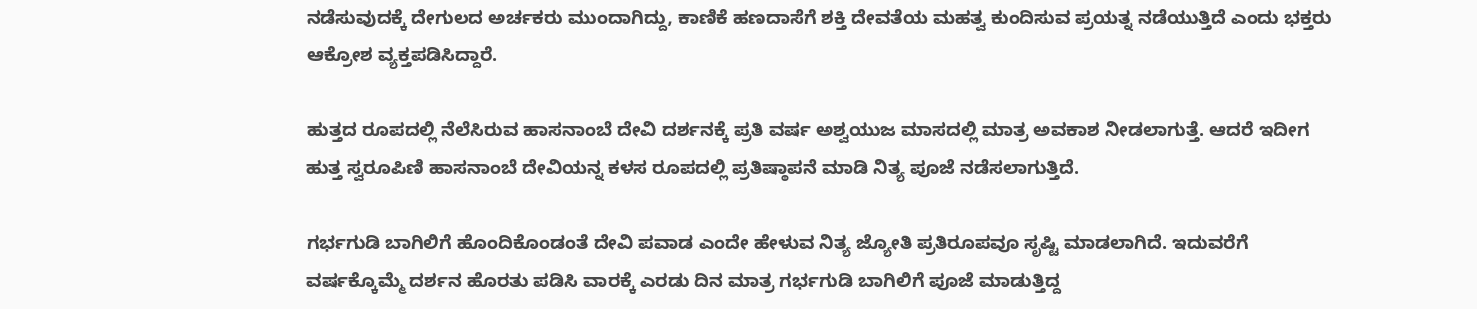ನಡೆಸುವುದಕ್ಕೆ ದೇಗುಲದ ಅರ್ಚಕರು ಮುಂದಾಗಿದ್ದು, ಕಾಣಿಕೆ ಹಣದಾಸೆಗೆ ಶಕ್ತಿ ದೇವತೆಯ ಮಹತ್ವ ಕುಂದಿಸುವ ಪ್ರಯತ್ನ ನಡೆಯುತ್ತಿದೆ ಎಂದು ಭಕ್ತರು ಆಕ್ರೋಶ ವ್ಯಕ್ತಪಡಿಸಿದ್ದಾರೆ.

ಹುತ್ತದ ರೂಪದಲ್ಲಿ ನೆಲೆಸಿರುವ ಹಾಸನಾಂಬೆ ದೇವಿ ದರ್ಶನಕ್ಕೆ ಪ್ರತಿ ವರ್ಷ ಅಶ್ವಯುಜ ಮಾಸದಲ್ಲಿ ಮಾತ್ರ ಅವಕಾಶ ನೀಡಲಾಗುತ್ತೆ. ಆದರೆ ಇದೀಗ ಹುತ್ತ ಸ್ವರೂಪಿಣಿ ಹಾಸನಾಂಬೆ ದೇವಿಯನ್ನ ಕಳಸ ರೂಪದಲ್ಲಿ ಪ್ರತಿಷ್ಠಾಪನೆ ಮಾಡಿ ನಿತ್ಯ ಪೂಜೆ ನಡೆಸಲಾಗುತ್ತಿದೆ.

ಗರ್ಭಗುಡಿ ಬಾಗಿಲಿಗೆ ಹೊಂದಿಕೊಂಡಂತೆ ದೇವಿ ಪವಾಡ ಎಂದೇ ಹೇಳುವ ನಿತ್ಯ ಜ್ಯೋತಿ ಪ್ರತಿರೂಪವೂ ಸೃಷ್ಟಿ ಮಾಡಲಾಗಿದೆ. ಇದುವರೆಗೆ ವರ್ಷಕ್ಕೊಮ್ಮೆ ದರ್ಶನ ಹೊರತು ಪಡಿಸಿ ವಾರಕ್ಕೆ ಎರಡು ದಿನ ಮಾತ್ರ ಗರ್ಭಗುಡಿ ಬಾಗಿಲಿಗೆ ಪೂಜೆ ಮಾಡುತ್ತಿದ್ದ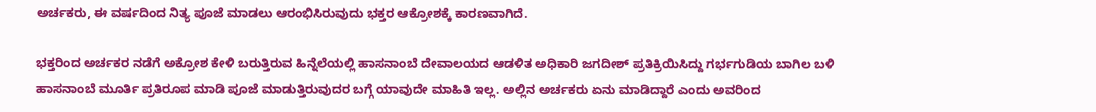ಅರ್ಚಕರು, ಈ ವರ್ಷದಿಂದ ನಿತ್ಯ ಪೂಜೆ ಮಾಡಲು ಆರಂಭಿಸಿರುವುದು ಭಕ್ತರ ಆಕ್ರೋಶಕ್ಕೆ ಕಾರಣವಾಗಿದೆ.

ಭಕ್ತರಿಂದ ಅರ್ಚಕರ ನಡೆಗೆ ಅಕ್ರೋಶ ಕೇಳಿ ಬರುತ್ತಿರುವ ಹಿನ್ನೆಲೆಯಲ್ಲಿ ಹಾಸನಾಂಬೆ ದೇವಾಲಯದ ಆಡಳಿತ ಅಧಿಕಾರಿ ಜಗದೀಶ್ ಪ್ರತಿಕ್ರಿಯಿಸಿದ್ದು ಗರ್ಭಗುಡಿಯ ಬಾಗಿಲ ಬಳಿ ಹಾಸನಾಂಬೆ ಮೂರ್ತಿ ಪ್ರತಿರೂಪ ಮಾಡಿ ಪೂಜೆ ಮಾಡುತ್ತಿರುವುದರ ಬಗ್ಗೆ ಯಾವುದೇ ಮಾಹಿತಿ ಇಲ್ಲ. ಅಲ್ಲಿನ ಅರ್ಚಕರು ಏನು ಮಾಡಿದ್ದಾರೆ ಎಂದು ಅವರಿಂದ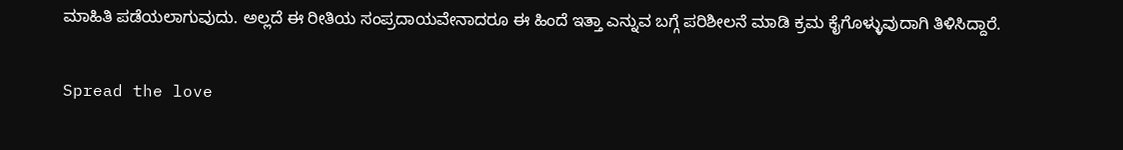ಮಾಹಿತಿ ಪಡೆಯಲಾಗುವುದು. ಅಲ್ಲದೆ ಈ ರೀತಿಯ ಸಂಪ್ರದಾಯವೇನಾದರೂ ಈ ಹಿಂದೆ ಇತ್ತಾ ಎನ್ನುವ ಬಗ್ಗೆ ಪರಿಶೀಲನೆ ಮಾಡಿ ಕ್ರಮ ಕೈಗೊಳ್ಳುವುದಾಗಿ ತಿಳಿಸಿದ್ದಾರೆ.

Spread the love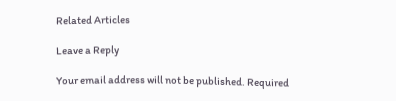Related Articles

Leave a Reply

Your email address will not be published. Required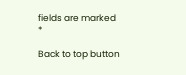fields are marked *

Back to top button